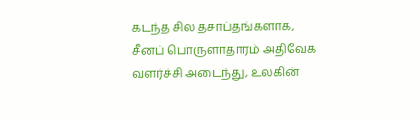கடந்த சில தசாப்தங்களாக, சீனப் பொருளாதாரம் அதிவேக வளர்ச்சி அடைந்து, உலகின்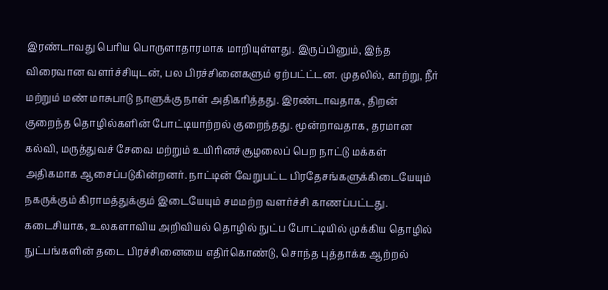இரண்டாவது பெரிய பொருளாதாரமாக மாறியுள்ளது. இருப்பினும், இந்த விரைவான வளர்ச்சியுடன், பல பிரச்சினைகளும் ஏற்பட்ட்டன. முதலில், காற்று, நீர் மற்றும் மண் மாசுபாடு நாளுக்கு நாள் அதிகரித்தது. இரண்டாவதாக, திறன் குறைந்த தொழில்களின் போட்டியாற்றல் குறைந்தது. மூன்றாவதாக, தரமான கல்வி, மருத்துவச் சேவை மற்றும் உயிரினச்சூழலைப் பெற நாட்டு மக்கள் அதிகமாக ஆசைப்படுகின்றனர். நாட்டின் வேறுபட்ட பிரதேசங்களுக்கிடையேயும் நகருக்கும் கிராமத்துக்கும் இடையேயும் சமமற்ற வளர்ச்சி காணப்பட்டது. கடைசியாக, உலகளாவிய அறிவியல் தொழில் நுட்ப போட்டியில் முக்கிய தொழில் நுட்பங்களின் தடை பிரச்சினையை எதிர்கொண்டு, சொந்த புத்தாக்க ஆற்றல்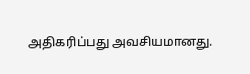அதிகரிப்பது அவசியமானது.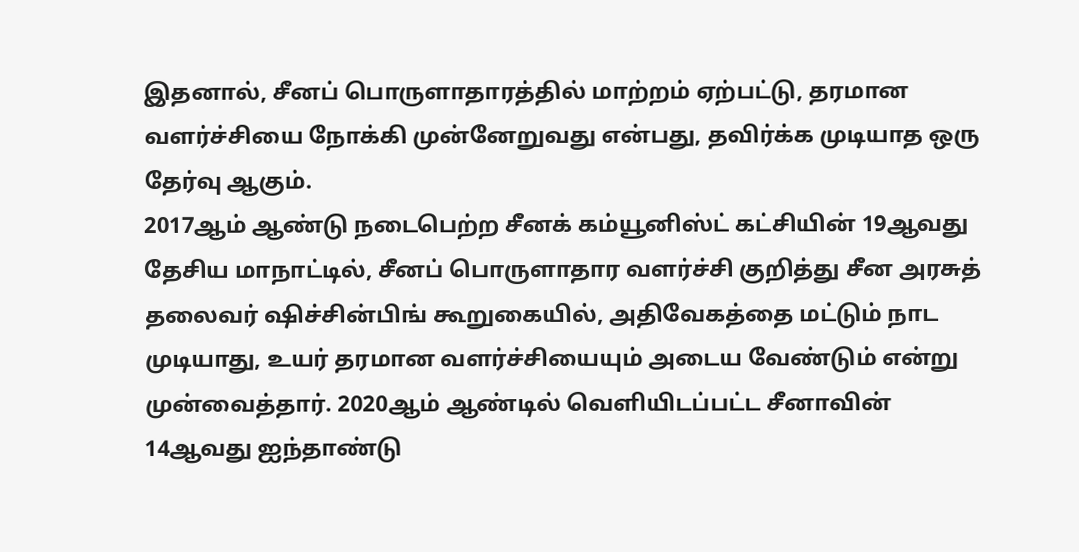இதனால், சீனப் பொருளாதாரத்தில் மாற்றம் ஏற்பட்டு, தரமான வளர்ச்சியை நோக்கி முன்னேறுவது என்பது, தவிர்க்க முடியாத ஒரு தேர்வு ஆகும்.
2017ஆம் ஆண்டு நடைபெற்ற சீனக் கம்யூனிஸ்ட் கட்சியின் 19ஆவது தேசிய மாநாட்டில், சீனப் பொருளாதார வளர்ச்சி குறித்து சீன அரசுத் தலைவர் ஷிச்சின்பிங் கூறுகையில், அதிவேகத்தை மட்டும் நாட முடியாது, உயர் தரமான வளர்ச்சியையும் அடைய வேண்டும் என்று முன்வைத்தார். 2020ஆம் ஆண்டில் வெளியிடப்பட்ட சீனாவின் 14ஆவது ஐந்தாண்டு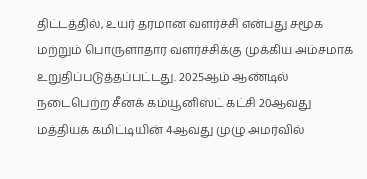திட்டத்தில், உயர் தரமான வளர்ச்சி என்பது சமூக மற்றும் பொருளாதார வளர்ச்சிக்கு முக்கிய அம்சமாக உறுதிப்படுத்தப்பட்டது. 2025ஆம் ஆண்டில் நடைபெற்ற சீனக் கம்யூனிஸ்ட் கட்சி 20ஆவது மத்தியக் கமிட்டியின் 4ஆவது முழு அமர்வில்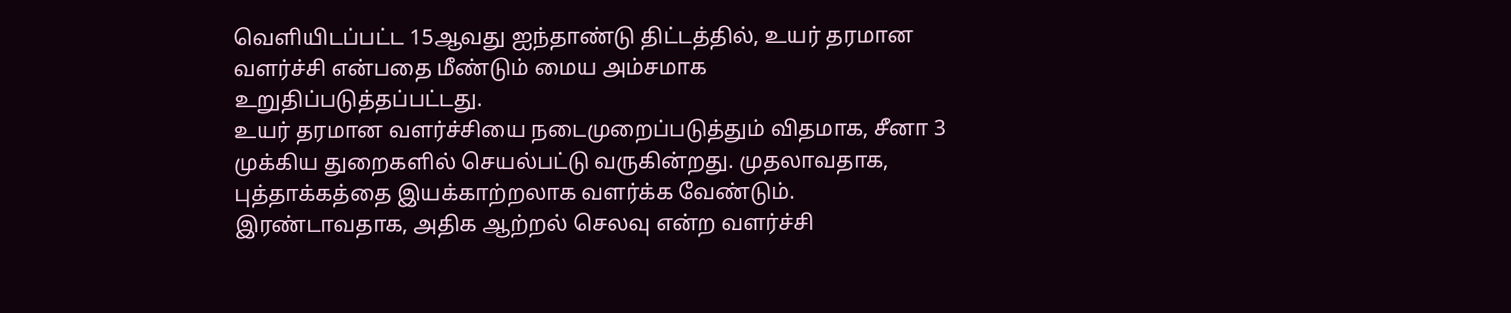வெளியிடப்பட்ட 15ஆவது ஐந்தாண்டு திட்டத்தில், உயர் தரமான வளர்ச்சி என்பதை மீண்டும் மைய அம்சமாக உறுதிப்படுத்தப்பட்டது.
உயர் தரமான வளர்ச்சியை நடைமுறைப்படுத்தும் விதமாக, சீனா 3 முக்கிய துறைகளில் செயல்பட்டு வருகின்றது. முதலாவதாக, புத்தாக்கத்தை இயக்காற்றலாக வளர்க்க வேண்டும். இரண்டாவதாக, அதிக ஆற்றல் செலவு என்ற வளர்ச்சி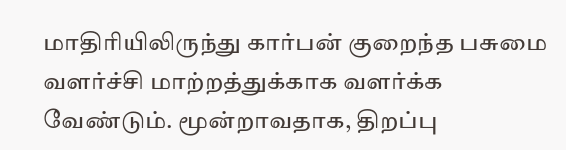மாதிரியிலிருந்து கார்பன் குறைந்த பசுமை வளர்ச்சி மாற்றத்துக்காக வளர்க்க வேண்டும். மூன்றாவதாக, திறப்பு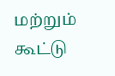மற்றும் கூட்டு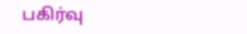பகிர்வு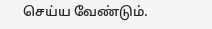செய்ய வேண்டும்.